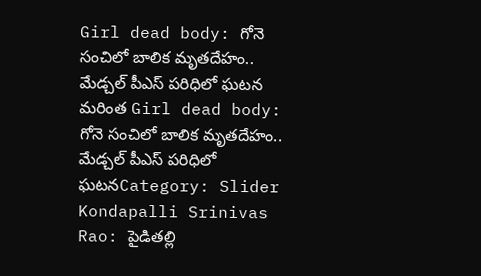Girl dead body: గోనె సంచిలో బాలిక మృతదేహం.. మేడ్చల్ పీఎస్ పరిధిలో ఘటన
మరింత Girl dead body: గోనె సంచిలో బాలిక మృతదేహం.. మేడ్చల్ పీఎస్ పరిధిలో ఘటనCategory: Slider
Kondapalli Srinivas Rao: పైడితల్లి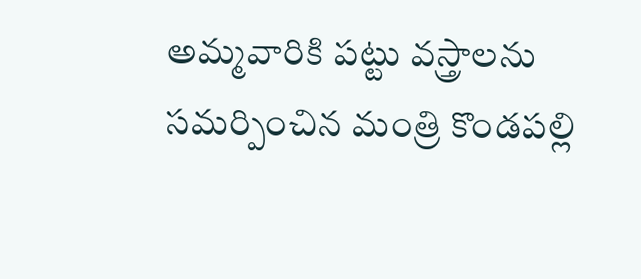అమ్మవారికి పట్టు వస్త్రాలను సమర్పించిన మంత్రి కొండపల్లి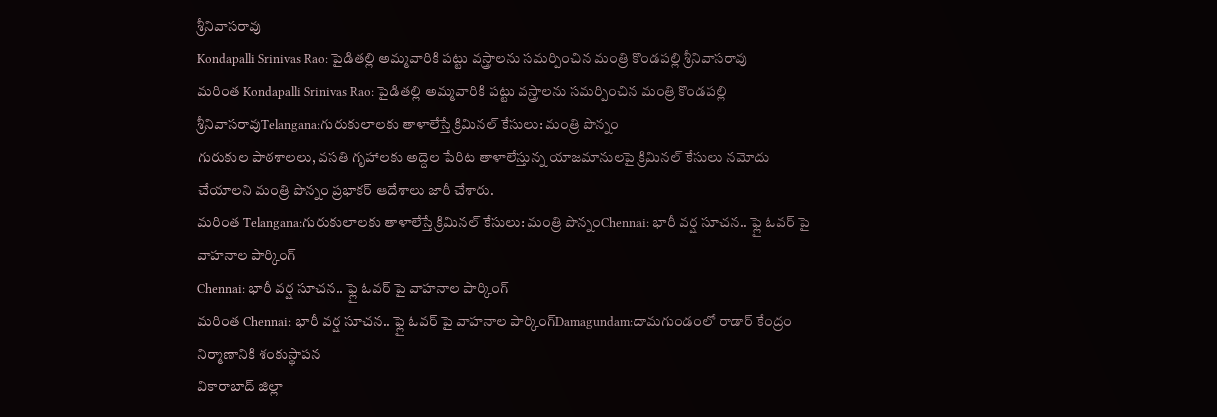శ్రీనివాసరావు
Kondapalli Srinivas Rao: పైడితల్లి అమ్మవారికి పట్టు వస్త్రాలను సమర్పించిన మంత్రి కొండపల్లి శ్రీనివాసరావు
మరింత Kondapalli Srinivas Rao: పైడితల్లి అమ్మవారికి పట్టు వస్త్రాలను సమర్పించిన మంత్రి కొండపల్లి శ్రీనివాసరావుTelangana:గురుకులాలకు తాళాలేస్తే క్రిమినల్ కేసులు: మంత్రి పొన్నం
గురుకుల పాఠశాలలు, వసతి గృహాలకు అద్దెల పేరిట తాళాలేస్తున్న యాజమానులపై క్రిమినల్ కేసులు నమోదు చేయాలని మంత్రి పొన్నం ప్రభాకర్ ఆదేశాలు జారీ చేశారు.
మరింత Telangana:గురుకులాలకు తాళాలేస్తే క్రిమినల్ కేసులు: మంత్రి పొన్నంChennai: భారీ వర్ష సూచన.. ఫ్లై ఓవర్ పై వాహనాల పార్కింగ్
Chennai: భారీ వర్ష సూచన.. ఫ్లై ఓవర్ పై వాహనాల పార్కింగ్
మరింత Chennai: భారీ వర్ష సూచన.. ఫ్లై ఓవర్ పై వాహనాల పార్కింగ్Damagundam:దామగుండంలో రాడార్ కేంద్రం నిర్మాణానికి శంకుస్థాపన
వికారాబాద్ జిల్లా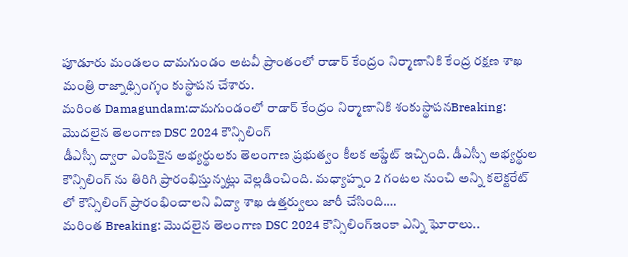పూడూరు మండలం దామగుండం అటవీ ప్రాంతంలో రాడార్ కేంద్రం నిర్మాణానికి కేంద్ర రక్షణ శాఖ మంత్రి రాజ్నాథ్సింగ్శం కుస్థాపన చేశారు.
మరింత Damagundam:దామగుండంలో రాడార్ కేంద్రం నిర్మాణానికి శంకుస్థాపనBreaking: మొదలైన తెలంగాణ DSC 2024 కౌన్సిలింగ్
డీఎస్సీ ద్వారా ఎంపికైన అభ్యర్థులకు తెలంగాణ ప్రభుత్వం కీలక అప్డేట్ ఇచ్చింది. డీఎస్సీ అభ్యర్థుల కౌన్సిలింగ్ ను తిరిగి ప్రారంభిస్తున్నట్లు వెల్లడించింది. మధ్యాహ్నం 2 గంటల నుంచి అన్ని కలెక్టరేట్ లో కౌన్సిలింగ్ ప్రారంభించాలని విద్యా శాఖ ఉత్తర్వులు జారీ చేసింది.…
మరింత Breaking: మొదలైన తెలంగాణ DSC 2024 కౌన్సిలింగ్ఇంకా ఎన్ని ఘోరాలు..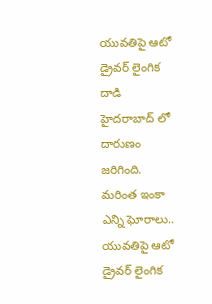యువతిపై ఆటో డ్రైవర్ లైంగిక దాడి
హైదరాబాద్ లో దారుణం జరిగింది.
మరింత ఇంకా ఎన్ని ఘోరాలు.. యువతిపై ఆటో డ్రైవర్ లైంగిక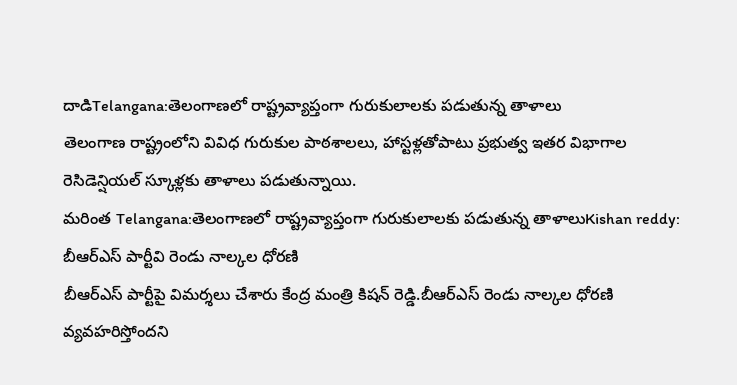దాడిTelangana:తెలంగాణలో రాష్ట్రవ్యాప్తంగా గురుకులాలకు పడుతున్న తాళాలు
తెలంగాణ రాష్ట్రంలోని వివిధ గురుకుల పాఠశాలలు, హాస్టళ్లతోపాటు ప్రభుత్వ ఇతర విభాగాల రెసిడెన్షియల్ స్కూళ్లకు తాళాలు పడుతున్నాయి.
మరింత Telangana:తెలంగాణలో రాష్ట్రవ్యాప్తంగా గురుకులాలకు పడుతున్న తాళాలుKishan reddy: బీఆర్ఎస్ పార్టీవి రెండు నాల్కల ధోరణి
బీఆర్ఎస్ పార్టీపై విమర్శలు చేశారు కేంద్ర మంత్రి కిషన్ రెడ్డి.బీఆర్ఎస్ రెండు నాల్కల ధోరణి వ్యవహరిస్తోందని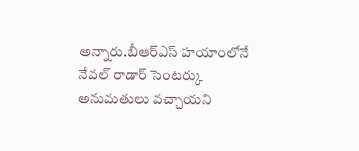అన్నారు.బీఆర్ఎస్ హయాంలోనే నేవల్ రాడార్ సెంటర్కు అనుమతులు వచ్చాయని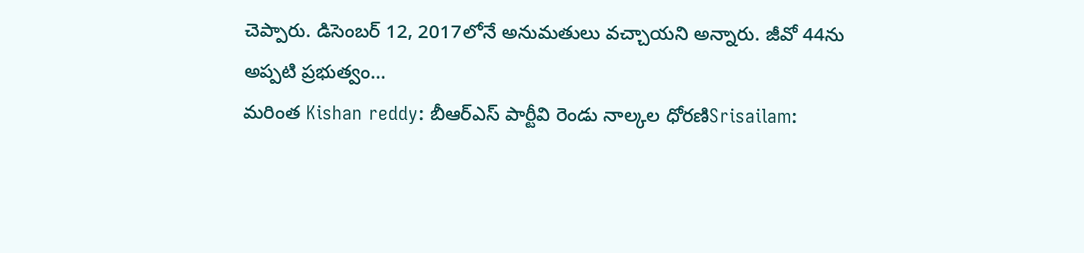చెప్పారు. డిసెంబర్ 12, 2017లోనే అనుమతులు వచ్చాయని అన్నారు. జీవో 44ను అప్పటి ప్రభుత్వం…
మరింత Kishan reddy: బీఆర్ఎస్ పార్టీవి రెండు నాల్కల ధోరణిSrisailam: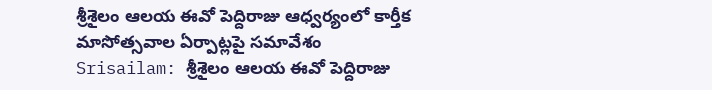శ్రీశైలం ఆలయ ఈవో పెద్దిరాజు ఆధ్వర్యంలో కార్తీక మాసోత్సవాల ఏర్పాట్లపై సమావేశం
Srisailam: శ్రీశైలం ఆలయ ఈవో పెద్దిరాజు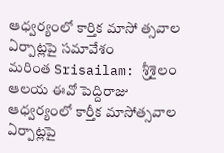ఆధ్వర్యంలో కార్తిక మాసో త్సవాల ఏర్పాట్లపై సమావేశం
మరింత Srisailam: శ్రీశైలం ఆలయ ఈవో పెద్దిరాజు ఆధ్వర్యంలో కార్తీక మాసోత్సవాల ఏర్పాట్లపై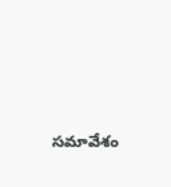సమావేశం